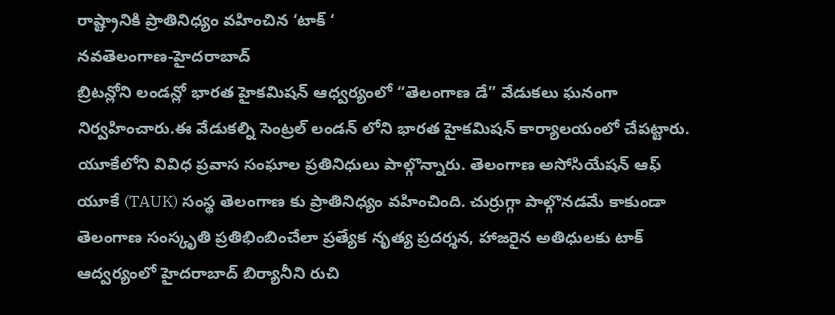రాష్ట్రానికి ప్రాతినిధ్యం వహించిన ‘టాక్ ‘
నవతెలంగాణ-హైదరాబాద్
బ్రిటన్లోని లండన్లో భారత హైకమిషన్ ఆధ్వర్యంలో “తెలంగాణ డే” వేడుకలు ఘనంగా నిర్వహించారు.ఈ వేడుకల్ని సెంట్రల్ లండన్ లోని భారత హైకమిషన్ కార్యాలయంలో చేపట్టారు. యూకేలోని వివిధ ప్రవాస సంఘాల ప్రతినిధులు పాల్గొన్నారు. తెలంగాణ అసోసియేషన్ ఆఫ్ యూకే (TAUK) సంస్థ తెలంగాణ కు ప్రాతినిధ్యం వహించింది. చుర్రుగ్గా పాల్గొనడమే కాకుండా తెలంగాణ సంస్కృతి ప్రతిభింబించేలా ప్రత్యేక నృత్య ప్రదర్శన, హాజరైన అతిధులకు టాక్ ఆద్వర్యంలో హైదరాబాద్ బిర్యానీని రుచి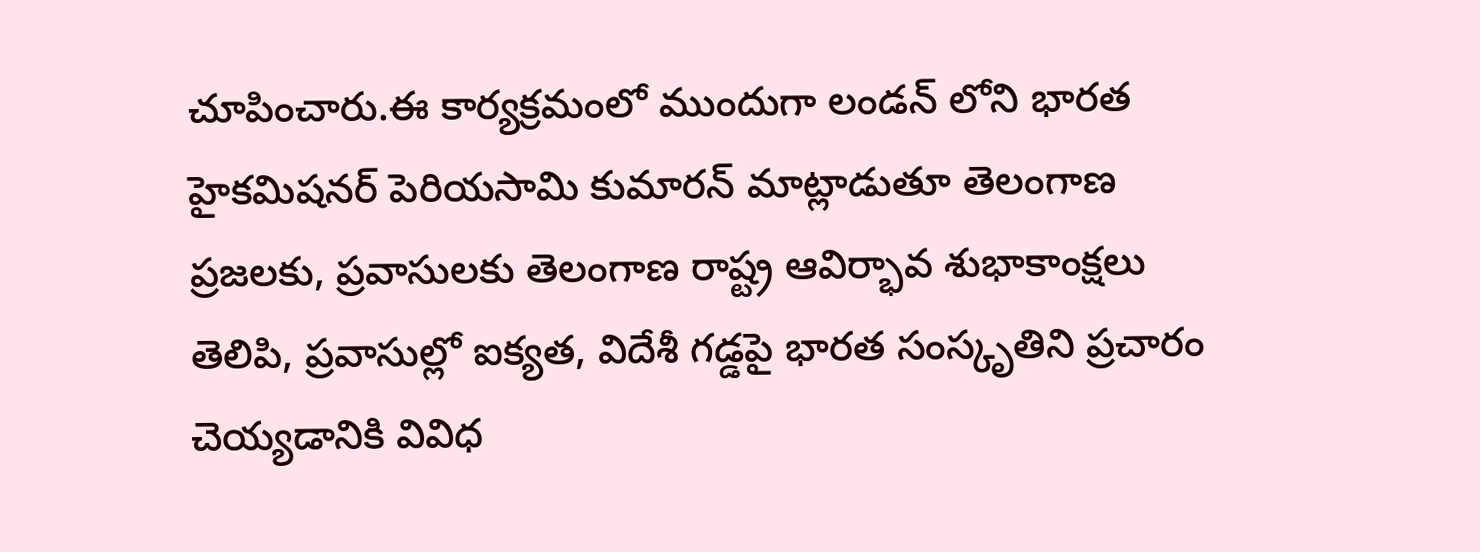చూపించారు.ఈ కార్యక్రమంలో ముందుగా లండన్ లోని భారత హైకమిషనర్ పెరియసామి కుమారన్ మాట్లాడుతూ తెలంగాణ ప్రజలకు, ప్రవాసులకు తెలంగాణ రాష్ట్ర ఆవిర్భావ శుభాకాంక్షలు తెలిపి, ప్రవాసుల్లో ఐక్యత, విదేశీ గడ్డపై భారత సంస్కృతిని ప్రచారం చెయ్యడానికి వివిధ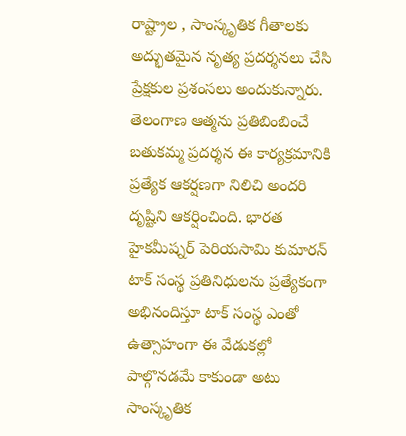రాష్ట్రాల , సాంస్కృతిక గీతాలకు అద్భుతమైన నృత్య ప్రదర్శనలు చేసి ప్రేక్షకుల ప్రశంసలు అందుకున్నారు. తెలంగాణ ఆత్మను ప్రతిబింబించే బతుకమ్మ ప్రదర్శన ఈ కార్యక్రమానికి ప్రత్యేక ఆకర్షణగా నిలిచి అందరి దృష్టిని ఆకర్షించింది. భారత హైకమీష్నర్ పెరియసామి కుమారన్ టాక్ సంస్థ ప్రతినిధులను ప్రత్యేకంగా అభినందిస్తూ టాక్ సంస్థ ఎంతో ఉత్సాహంగా ఈ వేడుకల్లో పాల్గొనడమే కాకుండా అటు సాంస్కృతిక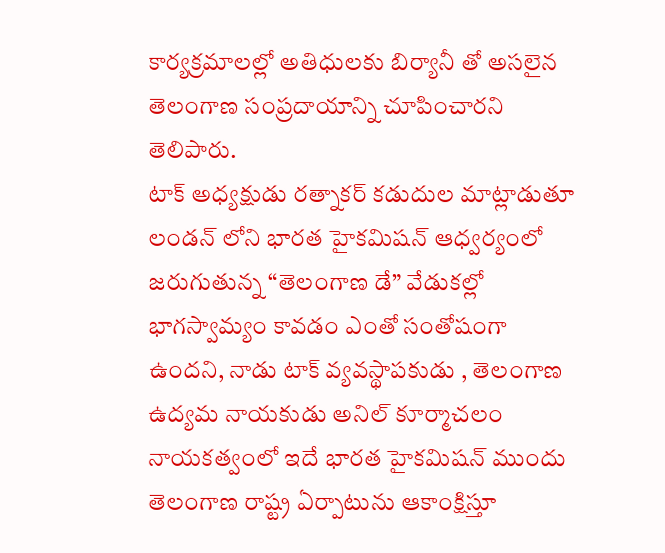కార్యక్రమాలల్లో అతిధులకు బిర్యానీ తో అసలైన తెలంగాణ సంప్రదాయాన్ని చూపించారని తెలిపారు.
టాక్ అధ్యక్షుడు రత్నాకర్ కడుదుల మాట్లాడుతూ లండన్ లోని భారత హైకమిషన్ ఆధ్వర్యంలో జరుగుతున్న “తెలంగాణ డే” వేడుకల్లో భాగస్వామ్యం కావడం ఎంతో సంతోషంగా ఉందని, నాడు టాక్ వ్యవస్థాపకుడు , తెలంగాణ ఉద్యమ నాయకుడు అనిల్ కూర్మాచలం నాయకత్వంలో ఇదే భారత హైకమిషన్ ముందు తెలంగాణ రాష్ట్ర ఏర్పాటును ఆకాంక్షిస్తూ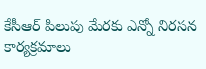కేసీఆర్ పిలుపు మేరకు ఎన్నో నిరసన కార్యక్రమాలు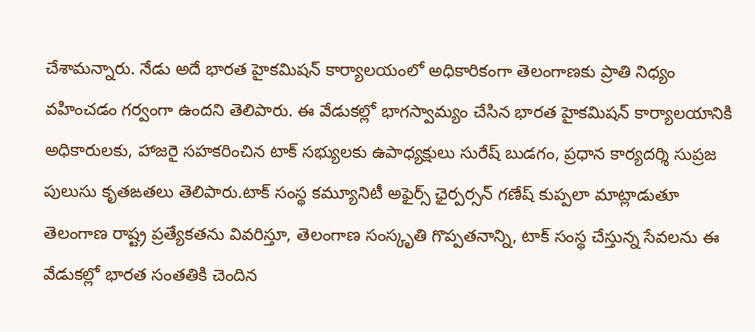చేశామన్నారు. నేడు అదే భారత హైకమిషన్ కార్యాలయంలో అధికారికంగా తెలంగాణకు ప్రాతి నిధ్యం వహించడం గర్వంగా ఉందని తెలిపారు. ఈ వేడుకల్లో భాగస్వామ్యం చేసిన భారత హైకమిషన్ కార్యాలయానికి అధికారులకు, హాజరై సహకరించిన టాక్ సభ్యులకు ఉపాధ్యక్షులు సురేష్ బుడగం, ప్రధాన కార్యదర్శి సుప్రజ పులుసు కృతఙతలు తెలిపారు.టాక్ సంస్థ కమ్యూనిటీ అఫైర్స్ ఛైర్పర్సన్ గణేష్ కుప్పలా మాట్లాడుతూ తెలంగాణ రాష్ట్ర ప్రత్యేకతను వివరిస్తూ, తెలంగాణ సంస్కృతి గొప్పతనాన్ని, టాక్ సంస్థ చేస్తున్న సేవలను ఈ వేడుకల్లో భారత సంతతికి చెందిన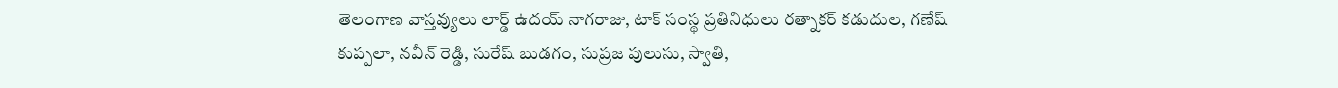తెలంగాణ వాస్తవ్యులు లార్డ్ ఉదయ్ నాగరాజు, టాక్ సంస్థ ప్రతినిధులు రత్నాకర్ కడుదుల, గణేష్ కుప్పలా, నవీన్ రెడ్డి, సురేష్ బుడగం, సుప్రజ పులుసు, స్వాతి,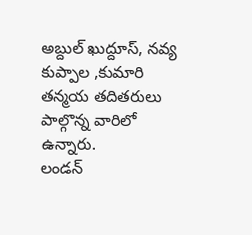అబ్దుల్ ఖుద్దూస్, నవ్య కుప్పాల ,కుమారి తన్మయ తదితరులు పాల్గొన్న వారిలో ఉన్నారు.
లండన్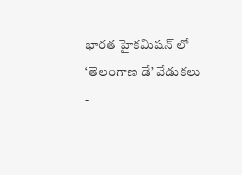భారత హైకమిషన్ లో ‘తెలంగాణ డే’ వేడుకలు
-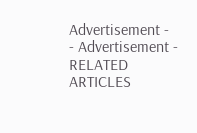Advertisement -
- Advertisement -
RELATED ARTICLES